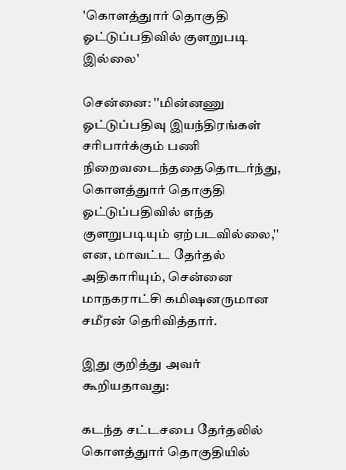'கொளத்துார் தொகுதி ஓட்டுப்பதிவில் குளறுபடி இல்லை'

சென்னை: ''மின்னணு ஓட்டுப்பதிவு இயந்திரங்கள் சரிபார்க்கும் பணி நிறைவடைந்ததைதொடர்ந்து, கொளத்துார் தொகுதி ஓட்டுப்பதிவில் எந்த குளறுபடியும் ஏற்படவில்லை,'' என, மாவட்ட தேர்தல் அதிகாரியும், சென்னை மாநகராட்சி கமிஷனருமான சமீரன் தெரிவித்தார்.

இது குறித்து அவர் கூறியதாவது:

கடந்த சட்டசபை தேர்தலில் கொளத்துார் தொகுதியில்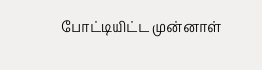போட்டியிட்ட முன்னாள்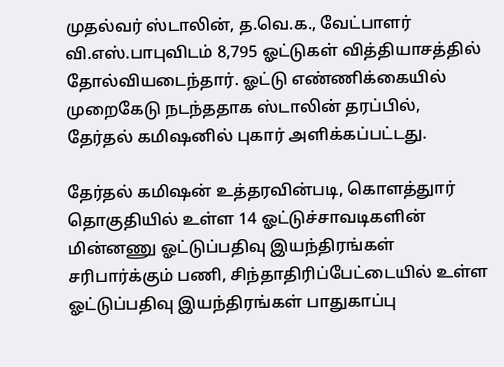முதல்வர் ஸ்டாலின், த.வெ.க., வேட்பாளர் வி.எஸ்.பாபுவிடம் 8,795 ஓட்டுகள் வித்தியாசத்தில் தோல்வியடைந்தார். ஓட்டு எண்ணிக்கையில் முறைகேடு நடந்ததாக ஸ்டாலின் தரப்பில், தேர்தல் கமிஷனில் புகார் அளிக்கப்பட்டது.

தேர்தல் கமிஷன் உத்தரவின்படி, கொளத்துார் தொகுதியில் உள்ள 14 ஓட்டுச்சாவடிகளின் மின்னணு ஓட்டுப்பதிவு இயந்திரங்கள் சரிபார்க்கும் பணி, சிந்தாதிரிப்பேட்டையில் உள்ள ஓட்டுப்பதிவு இயந்திரங்கள் பாதுகாப்பு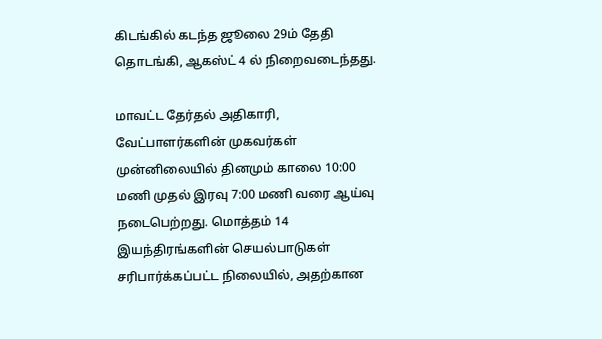கிடங்கில் கடந்த ஜூலை 29ம் தேதி தொடங்கி, ஆகஸ்ட் 4 ல் நிறைவடைந்தது.

மாவட்ட தேர்தல் அதிகாரி, வேட்பாளர்களின் முகவர்கள் முன்னிலையில் தினமும் காலை 10:00 மணி முதல் இரவு 7:00 மணி வரை ஆய்வு நடைபெற்றது. மொத்தம் 14 இயந்திரங்களின் செயல்பாடுகள் சரிபார்க்கப்பட்ட நிலையில், அதற்கான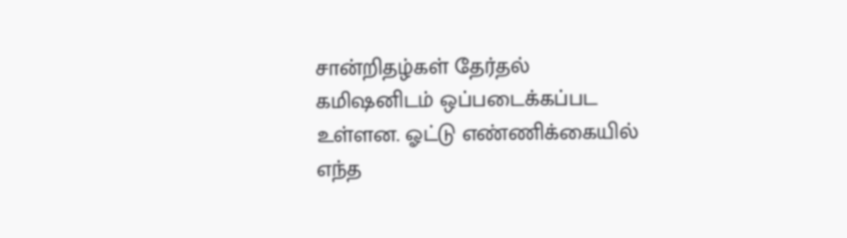சான்றிதழ்கள் தேர்தல் கமிஷனிடம் ஒப்படைக்கப்பட உள்ளன. ஓட்டு எண்ணிக்கையில் எந்த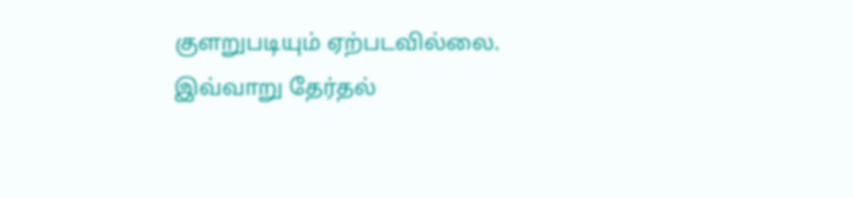குளறுபடியும் ஏற்படவில்லை. இவ்வாறு தேர்தல்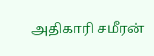அதிகாரி சமீரன்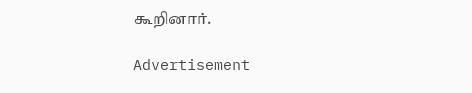கூறினார்.

Advertisement